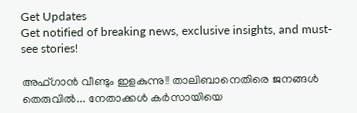Get Updates
Get notified of breaking news, exclusive insights, and must-see stories!

അഫ്ഗാന്‍ വീണ്ടും ഇളകുന്നു!! താലിബാനെതിരെ ജനങ്ങള്‍ തെരുവില്‍... നേതാക്കള്‍ കര്‍സായിയെ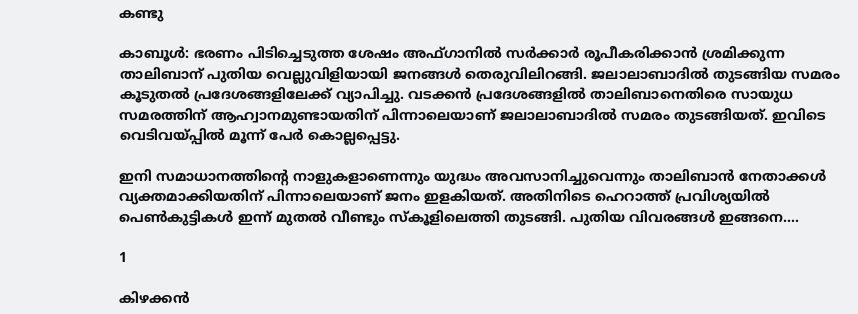കണ്ടു

കാബൂള്‍: ഭരണം പിടിച്ചെടുത്ത ശേഷം അഫ്ഗാനില്‍ സര്‍ക്കാര്‍ രൂപീകരിക്കാന്‍ ശ്രമിക്കുന്ന താലിബാന് പുതിയ വെല്ലുവിളിയായി ജനങ്ങള്‍ തെരുവിലിറങ്ങി. ജലാലാബാദില്‍ തുടങ്ങിയ സമരം കൂടുതല്‍ പ്രദേശങ്ങളിലേക്ക് വ്യാപിച്ചു. വടക്കന്‍ പ്രദേശങ്ങളില്‍ താലിബാനെതിരെ സായുധ സമരത്തിന് ആഹ്വാനമുണ്ടായതിന് പിന്നാലെയാണ് ജലാലാബാദില്‍ സമരം തുടങ്ങിയത്. ഇവിടെ വെടിവയ്പ്പില്‍ മൂന്ന് പേര്‍ കൊല്ലപ്പെട്ടു.

ഇനി സമാധാനത്തിന്റെ നാളുകളാണെന്നും യുദ്ധം അവസാനിച്ചുവെന്നും താലിബാന്‍ നേതാക്കള്‍ വ്യക്തമാക്കിയതിന് പിന്നാലെയാണ് ജനം ഇളകിയത്. അതിനിടെ ഹെറാത്ത് പ്രവിശ്യയില്‍ പെണ്‍കുട്ടികള്‍ ഇന്ന് മുതല്‍ വീണ്ടും സ്‌കൂളിലെത്തി തുടങ്ങി. പുതിയ വിവരങ്ങള്‍ ഇങ്ങനെ....

1

കിഴക്കന്‍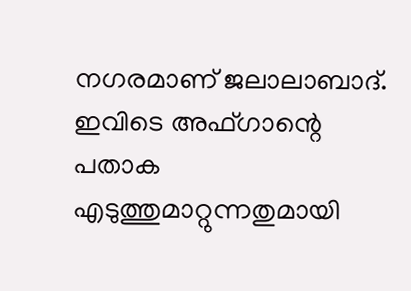നഗരമാണ് ജലാലാബാദ്. ഇവിടെ അഫ്ഗാന്റെ പതാക എടുത്തുമാറ്റുന്നതുമായി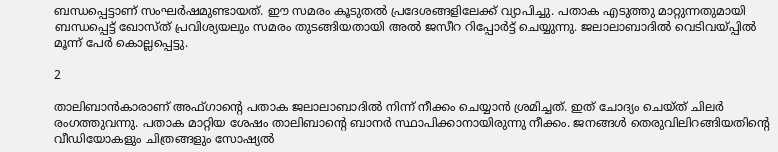ബന്ധപ്പെട്ടാണ് സംഘര്‍ഷമുണ്ടായത്. ഈ സമരം കൂടുതല്‍ പ്രദേശങ്ങളിലേക്ക് വ്യാപിച്ചു. പതാക എടുത്തു മാറ്റുന്നതുമായി ബന്ധപ്പെട്ട് ഖോസ്ത് പ്രവിശ്യയലും സമരം തുടങ്ങിയതായി അല്‍ ജസീറ റിപ്പോര്‍ട്ട് ചെയ്യുന്നു. ജലാലാബാദില്‍ വെടിവയ്പ്പില്‍ മൂന്ന് പേര്‍ കൊല്ലപ്പെട്ടു.

2

താലിബാന്‍കാരാണ് അഫ്ഗാന്റെ പതാക ജലാലാബാദില്‍ നിന്ന് നീക്കം ചെയ്യാന്‍ ശ്രമിച്ചത്. ഇത് ചോദ്യം ചെയ്ത് ചിലര്‍ രംഗത്തുവന്നു. പതാക മാറ്റിയ ശേഷം താലിബാന്റെ ബാനര്‍ സ്ഥാപിക്കാനായിരുന്നു നീക്കം. ജനങ്ങള്‍ തെരുവിലിറങ്ങിയതിന്റെ വീഡിയോകളും ചിത്രങ്ങളും സോഷ്യല്‍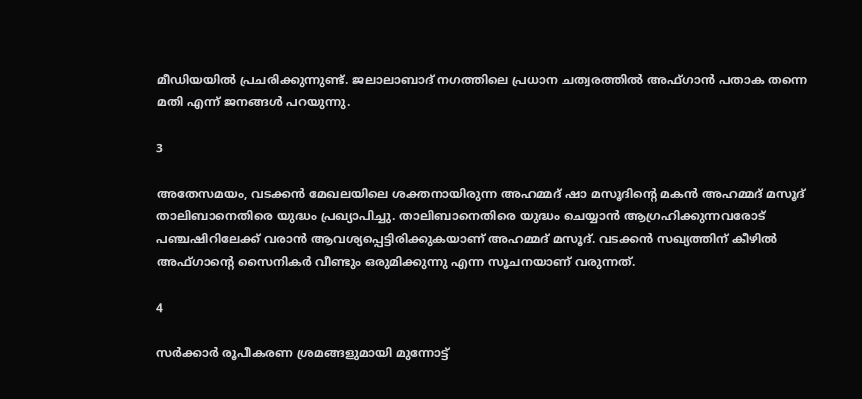മീഡിയയില്‍ പ്രചരിക്കുന്നുണ്ട്. ജലാലാബാദ് നഗത്തിലെ പ്രധാന ചത്വരത്തില്‍ അഫ്ഗാന്‍ പതാക തന്നെ മതി എന്ന് ജനങ്ങള്‍ പറയുന്നു.

3

അതേസമയം, വടക്കന്‍ മേഖലയിലെ ശക്തനായിരുന്ന അഹമ്മദ് ഷാ മസൂദിന്റെ മകന്‍ അഹമ്മദ് മസൂദ് താലിബാനെതിരെ യുദ്ധം പ്രഖ്യാപിച്ചു. താലിബാനെതിരെ യുദ്ധം ചെയ്യാന്‍ ആഗ്രഹിക്കുന്നവരോട് പഞ്ചഷിറിലേക്ക് വരാന്‍ ആവശ്യപ്പെട്ടിരിക്കുകയാണ് അഹമ്മദ് മസൂദ്. വടക്കന്‍ സഖ്യത്തിന് കീഴില്‍ അഫ്ഗാന്റെ സൈനികര്‍ വീണ്ടും ഒരുമിക്കുന്നു എന്ന സൂചനയാണ് വരുന്നത്.

4

സര്‍ക്കാര്‍ രൂപീകരണ ശ്രമങ്ങളുമായി മുന്നോട്ട്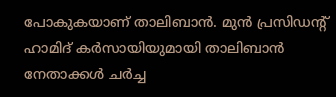പോകുകയാണ് താലിബാന്‍. മുന്‍ പ്രസിഡന്റ് ഹാമിദ് കര്‍സായിയുമായി താലിബാന്‍ നേതാക്കള്‍ ചര്‍ച്ച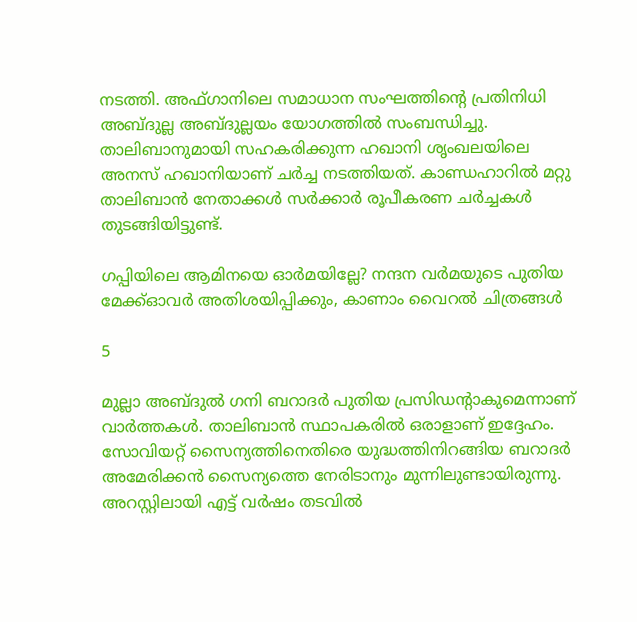നടത്തി. അഫ്ഗാനിലെ സമാധാന സംഘത്തിന്റെ പ്രതിനിധി അബ്ദുല്ല അബ്ദുല്ലയം യോഗത്തില്‍ സംബന്ധിച്ചു. താലിബാനുമായി സഹകരിക്കുന്ന ഹഖാനി ശൃംഖലയിലെ അനസ് ഹഖാനിയാണ് ചര്‍ച്ച നടത്തിയത്. കാണ്ഡഹാറില്‍ മറ്റു താലിബാന്‍ നേതാക്കള്‍ സര്‍ക്കാര്‍ രൂപീകരണ ചര്‍ച്ചകള്‍ തുടങ്ങിയിട്ടുണ്ട്.

ഗപ്പിയിലെ ആമിനയെ ഓര്‍മയില്ലേ? നന്ദന വര്‍മയുടെ പുതിയ മേക്ക്ഓവര്‍ അതിശയിപ്പിക്കും, കാണാം വൈറല്‍ ചിത്രങ്ങള്‍

5

മുല്ലാ അബ്ദുല്‍ ഗനി ബറാദര്‍ പുതിയ പ്രസിഡന്റാകുമെന്നാണ് വാര്‍ത്തകള്‍. താലിബാന്‍ സ്ഥാപകരില്‍ ഒരാളാണ് ഇദ്ദേഹം. സോവിയറ്റ് സൈന്യത്തിനെതിരെ യുദ്ധത്തിനിറങ്ങിയ ബറാദര്‍ അമേരിക്കന്‍ സൈന്യത്തെ നേരിടാനും മുന്നിലുണ്ടായിരുന്നു. അറസ്റ്റിലായി എട്ട് വര്‍ഷം തടവില്‍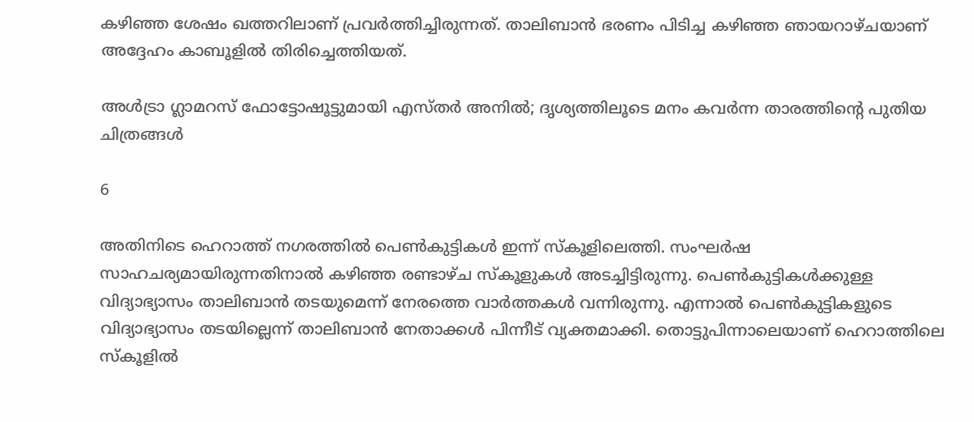കഴിഞ്ഞ ശേഷം ഖത്തറിലാണ് പ്രവര്‍ത്തിച്ചിരുന്നത്. താലിബാന്‍ ഭരണം പിടിച്ച കഴിഞ്ഞ ഞായറാഴ്ചയാണ് അദ്ദേഹം കാബൂളില്‍ തിരിച്ചെത്തിയത്.

അള്‍ട്രാ ഗ്ലാമറസ് ഫോട്ടോഷൂട്ടുമായി എസ്തര്‍ അനില്‍; ദൃശ്യത്തിലൂടെ മനം കവര്‍ന്ന താരത്തിന്റെ പുതിയ ചിത്രങ്ങള്‍

6

അതിനിടെ ഹെറാത്ത് നഗരത്തില്‍ പെണ്‍കുട്ടികള്‍ ഇന്ന് സ്‌കൂളിലെത്തി. സംഘര്‍ഷ സാഹചര്യമായിരുന്നതിനാല്‍ കഴിഞ്ഞ രണ്ടാഴ്ച സ്‌കൂളുകള്‍ അടച്ചിട്ടിരുന്നു. പെണ്‍കുട്ടികള്‍ക്കുള്ള വിദ്യാഭ്യാസം താലിബാന്‍ തടയുമെന്ന് നേരത്തെ വാര്‍ത്തകള്‍ വന്നിരുന്നു. എന്നാല്‍ പെണ്‍കുട്ടികളുടെ വിദ്യാഭ്യാസം തടയില്ലെന്ന് താലിബാന്‍ നേതാക്കള്‍ പിന്നീട് വ്യക്തമാക്കി. തൊട്ടുപിന്നാലെയാണ് ഹെറാത്തിലെ സ്‌കൂളില്‍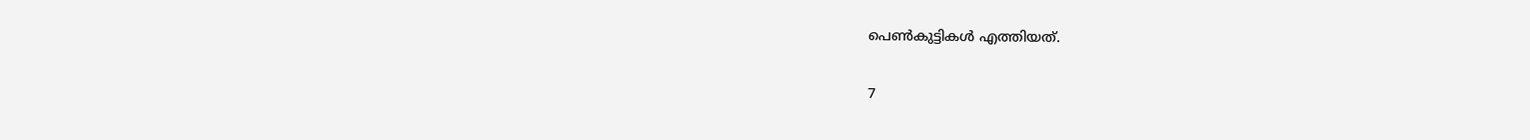പെണ്‍കുട്ടികള്‍ എത്തിയത്.

7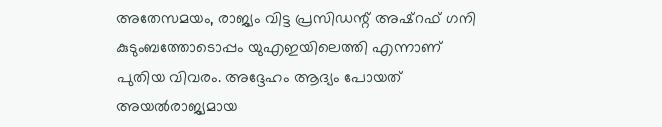അതേസമയം, രാജ്യം വിട്ട പ്രസിഡന്റ് അഷ്‌റഫ് ഗനി കുടുംബത്തോടൊപ്പം യുഎഇയിലെത്തി എന്നാണ് പുതിയ വിവരം. അദ്ദേഹം ആദ്യം പോയത് അയല്‍രാജ്യമായ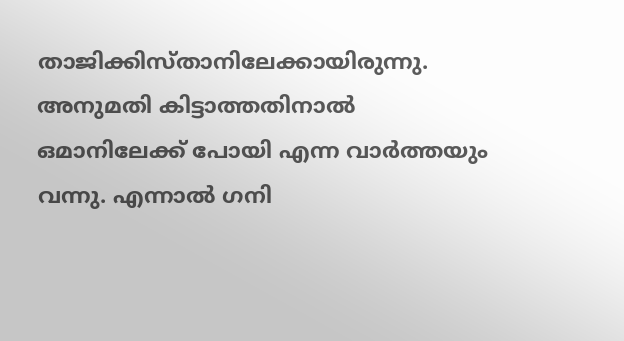താജിക്കിസ്താനിലേക്കായിരുന്നു. അനുമതി കിട്ടാത്തതിനാല്‍ ഒമാനിലേക്ക് പോയി എന്ന വാര്‍ത്തയും വന്നു. എന്നാല്‍ ഗനി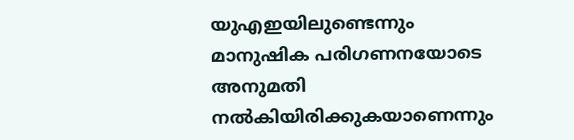യുഎഇയിലുണ്ടെന്നും മാനുഷിക പരിഗണനയോടെ അനുമതി നല്‍കിയിരിക്കുകയാണെന്നും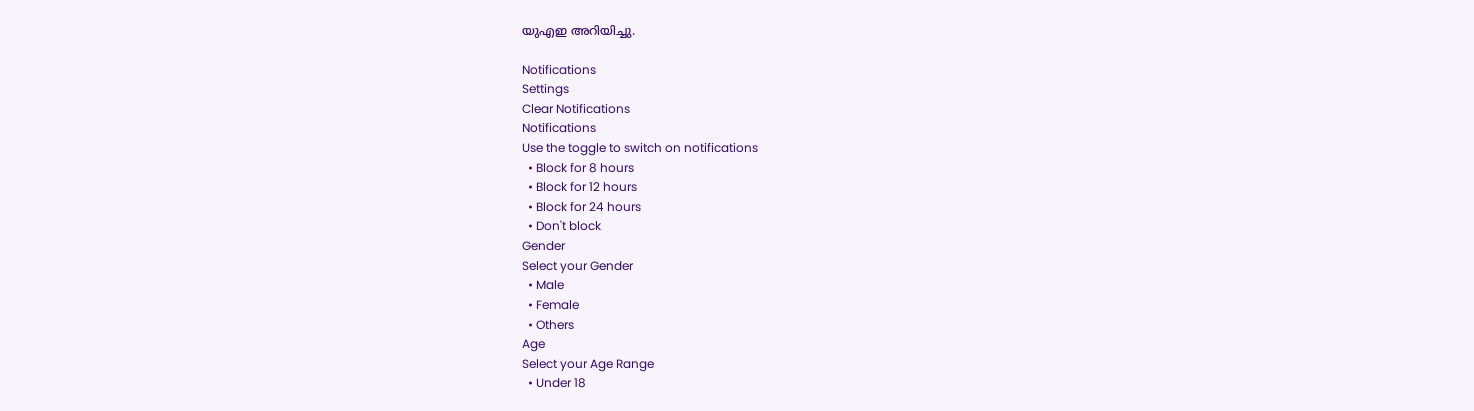യുഎഇ അറിയിച്ചു.

Notifications
Settings
Clear Notifications
Notifications
Use the toggle to switch on notifications
  • Block for 8 hours
  • Block for 12 hours
  • Block for 24 hours
  • Don't block
Gender
Select your Gender
  • Male
  • Female
  • Others
Age
Select your Age Range
  • Under 18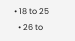• 18 to 25
  • 26 to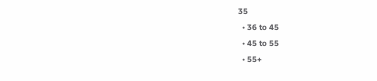35
  • 36 to 45
  • 45 to 55
  • 55+